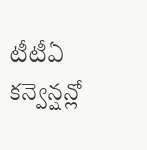టీటీఏ కన్వెన్షన్లో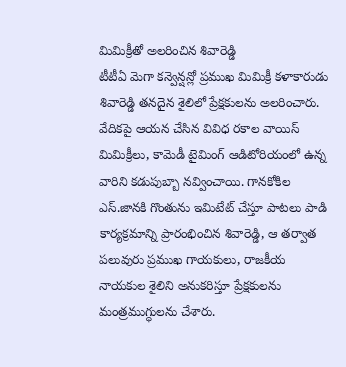మిమిక్రీతో అలరించిన శివారెడ్డి
టీటీఏ మెగా కన్వెన్షన్లో ప్రముఖ మిమిక్రీ కళాకారుడు శివారెడ్డి తనదైన శైలిలో ప్రేక్షకులను అలరించారు. వేదికపై ఆయన చేసిన వివిధ రకాల వాయిస్ మిమిక్రీలు, కామెడీ టైమింగ్ ఆడిటోరియంలో ఉన్న వారిని కడుపుబ్బా నవ్వించాయి. గానకోకిల ఎస్.జానకి గొంతును ఇమిటేట్ చేస్తూ పాటలు పాడి కార్యక్రమాన్ని ప్రారంభించిన శివారెడ్డి, ఆ తర్వాత పలువురు ప్రముఖ గాయకులు, రాజకీయ నాయకుల శైలిని అనుకరిస్తూ ప్రేక్షకులను మంత్రముగ్ధులను చేశారు.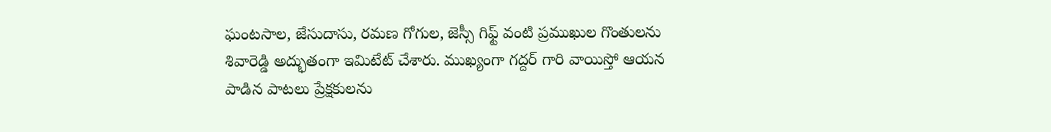ఘంటసాల, జేసుదాసు, రమణ గోగుల, జెస్సీ గిఫ్ట్ వంటి ప్రముఖుల గొంతులను శివారెడ్డి అద్భుతంగా ఇమిటేట్ చేశారు. ముఖ్యంగా గద్దర్ గారి వాయిస్తో ఆయన పాడిన పాటలు ప్రేక్షకులను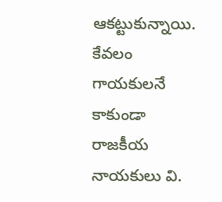ఆకట్టుకున్నాయి. కేవలం గాయకులనే కాకుండా రాజకీయ నాయకులు వి.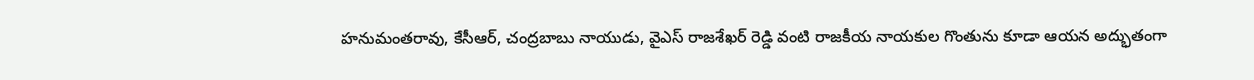హనుమంతరావు, కేసీఆర్, చంద్రబాబు నాయుడు, వైఎస్ రాజశేఖర్ రెడ్డి వంటి రాజకీయ నాయకుల గొంతును కూడా ఆయన అద్భుతంగా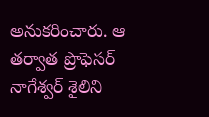అనుకరించారు. ఆ తర్వాత ప్రొఫెసర్ నాగేశ్వర్ శైలిని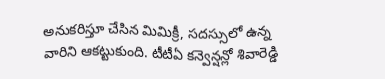అనుకరిస్తూ చేసిన మిమిక్రీ, సదస్సులో ఉన్న వారిని ఆకట్టుకుంది. టీటీఏ కన్వెన్షన్లో శివారెడ్డి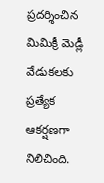ప్రదర్శించిన మిమిక్రీ మెడ్లీ వేడుకలకు ప్రత్యేక ఆకర్షణగా నిలిచింది.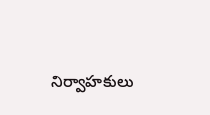నిర్వాహకులు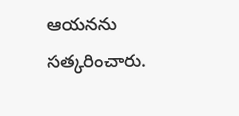ఆయనను సత్కరించారు.